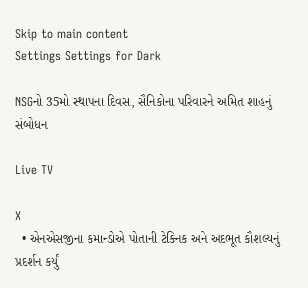Skip to main content
Settings Settings for Dark

NSGનો 35મો સ્થાપના દિવસ, સૈનિકોના પરિવારને અમિત શાહનું સંબોધન

Live TV

X
  • એનએસજીના કમાન્ડોએ પોતાની ટેક્નિક અને અદભૂત કૌશલ્યનું પ્રદર્શન કર્યું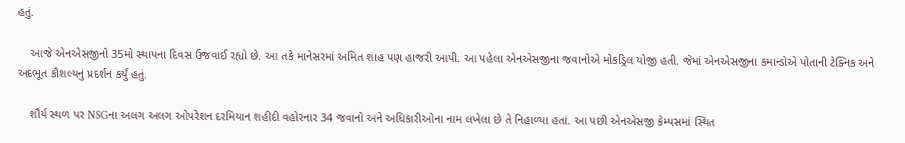હતું.

    આજે એનએસજીનો 35મો સ્થાપના દિવસ ઉજવાઈ રહ્યો છે. આ તકે માનેસરમાં અમિત શાહ પણ હાજરી આપી. આ પહેલા એનએસજીના જવાનોએ મોકડ્રિલ યોજી હતી. જેમાં એનએસજીના કમાન્ડોએ પોતાની ટેક્નિક અને અદભૂત કૌશલ્યનું પ્રદર્શન કર્યું હતું.

    શૌર્ય સ્થળ પર NSGના અલગ અલગ ઓપરેશન દરમિયાન શહીદી વહોરનાર 34 જવાનો અને અધિકારીઓના નામ લખેલા છે તે નિહાળ્યા હતાં. આ પછી એનએસજી કેમ્પસમાં સ્થિત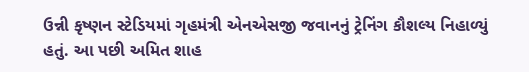ઉન્ની કૃષ્ણન સ્ટેડિયમાં ગૃહમંત્રી એનએસજી જવાનનું ટ્રેનિંગ કૌશલ્ય નિહાળ્યું હતું. આ પછી અમિત શાહ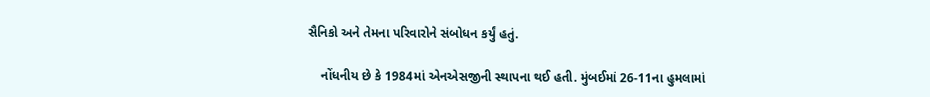સૈનિકો અને તેમના પરિવારોને સંબોધન કર્યું હતું.

    નોંધનીય છે કે 1984માં એનએસજીની સ્થાપના થઈ હતી. મુંબઈમાં 26-11ના હુમલામાં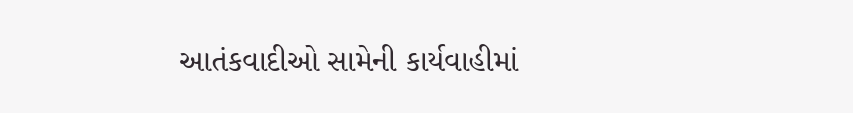આતંકવાદીઓ સામેની કાર્યવાહીમાં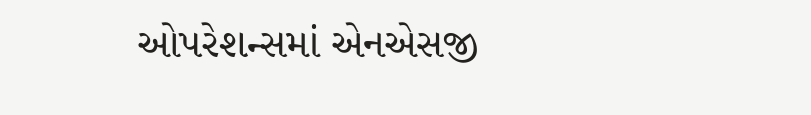ઓપરેશન્સમાં એનએસજી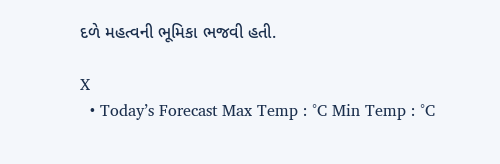દળે મહત્વની ભૂમિકા ભજવી હતી.

X
  • Today’s Forecast Max Temp : °C Min Temp : °C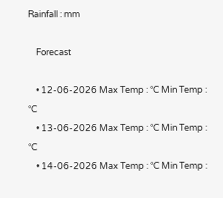Rainfall : mm

    Forecast

    • 12-06-2026 Max Temp : °C Min Temp : °C
    • 13-06-2026 Max Temp : °C Min Temp : °C
    • 14-06-2026 Max Temp : °C Min Temp :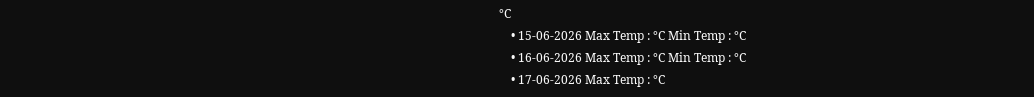°C
    • 15-06-2026 Max Temp : °C Min Temp : °C
    • 16-06-2026 Max Temp : °C Min Temp : °C
    • 17-06-2026 Max Temp : °C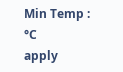Min Temp : °C
apply